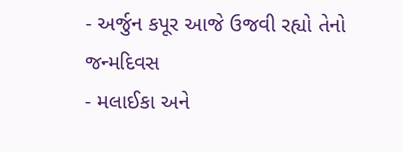- અર્જુન કપૂર આજે ઉજવી રહ્યો તેનો જન્મદિવસ
- મલાઈકા અને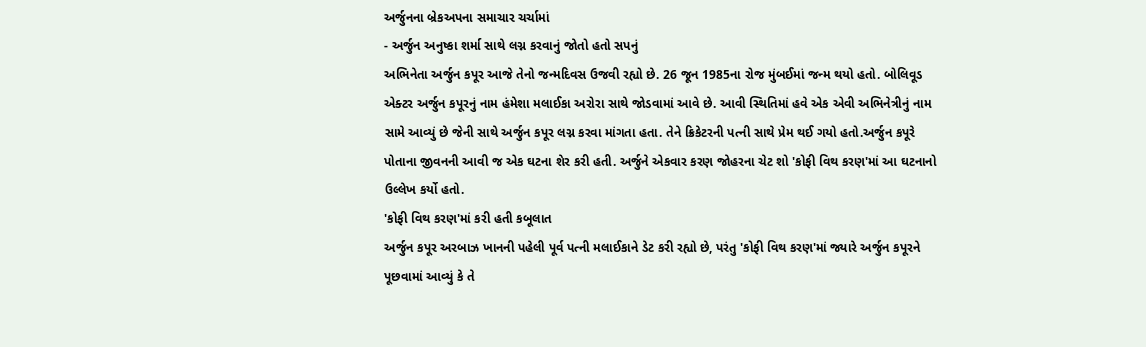અર્જુનના બ્રેકઅપના સમાચાર ચર્ચામાં
- અર્જુન અનુષ્કા શર્મા સાથે લગ્ન કરવાનું જોતો હતો સપનું
અભિનેતા અર્જુન કપૂર આજે તેનો જન્મદિવસ ઉજવી રહ્યો છે. 26 જૂન 1985ના રોજ મુંબઈમાં જન્મ થયો હતો. બોલિવૂડ એક્ટર અર્જુન કપૂરનું નામ હંમેશા મલાઈકા અરોરા સાથે જોડવામાં આવે છે. આવી સ્થિતિમાં હવે એક એવી અભિનેત્રીનું નામ સામે આવ્યું છે જેની સાથે અર્જુન કપૂર લગ્ન કરવા માંગતા હતા. તેને ક્રિકેટરની પત્ની સાથે પ્રેમ થઈ ગયો હતો.અર્જુન કપૂરે પોતાના જીવનની આવી જ એક ઘટના શેર કરી હતી. અર્જુને એકવાર કરણ જોહરના ચેટ શો 'કોફી વિથ કરણ'માં આ ઘટનાનો ઉલ્લેખ કર્યો હતો.
'કોફી વિથ કરણ'માં કરી હતી કબૂલાત
અર્જુન કપૂર અરબાઝ ખાનની પહેલી પૂર્વ પત્ની મલાઈકાને ડેટ કરી રહ્યો છે, પરંતુ 'કોફી વિથ કરણ'માં જ્યારે અર્જુન કપૂરને પૂછવામાં આવ્યું કે તે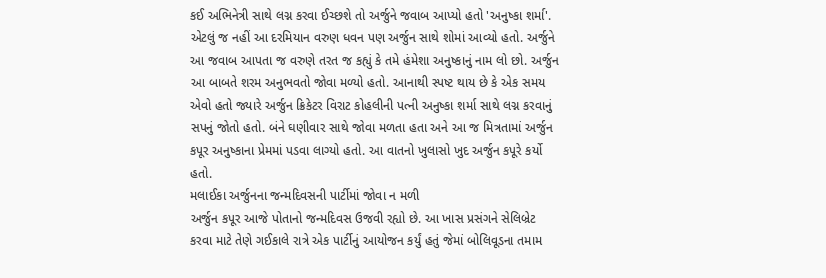કઈ અભિનેત્રી સાથે લગ્ન કરવા ઈચ્છશે તો અર્જુને જવાબ આપ્યો હતો 'અનુષ્કા શર્મા'. એટલું જ નહીં આ દરમિયાન વરુણ ધવન પણ અર્જુન સાથે શોમાં આવ્યો હતો. અર્જુને આ જવાબ આપતા જ વરુણે તરત જ કહ્યું કે તમે હંમેશા અનુષ્કાનું નામ લો છો. અર્જુન આ બાબતે શરમ અનુભવતો જોવા મળ્યો હતો. આનાથી સ્પષ્ટ થાય છે કે એક સમય એવો હતો જ્યારે અર્જુન ક્રિકેટર વિરાટ કોહલીની પત્ની અનુષ્કા શર્મા સાથે લગ્ન કરવાનું સપનું જોતો હતો. બંને ઘણીવાર સાથે જોવા મળતા હતા અને આ જ મિત્રતામાં અર્જુન કપૂર અનુષ્કાના પ્રેમમાં પડવા લાગ્યો હતો. આ વાતનો ખુલાસો ખુદ અર્જુન કપૂરે કર્યો હતો.
મલાઈકા અર્જુનના જન્મદિવસની પાર્ટીમાં જોવા ન મળી
અર્જુન કપૂર આજે પોતાનો જન્મદિવસ ઉજવી રહ્યો છે. આ ખાસ પ્રસંગને સેલિબ્રેટ કરવા માટે તેણે ગઈકાલે રાત્રે એક પાર્ટીનું આયોજન કર્યું હતું જેમાં બોલિવૂડના તમામ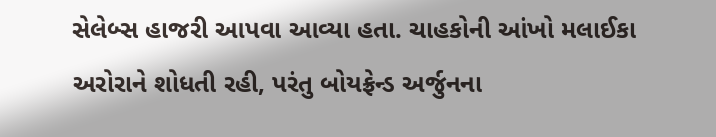સેલેબ્સ હાજરી આપવા આવ્યા હતા. ચાહકોની આંખો મલાઈકા અરોરાને શોધતી રહી, પરંતુ બોયફ્રેન્ડ અર્જુનના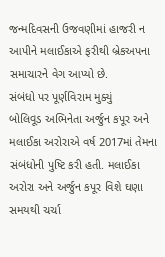જન્મદિવસની ઉજવણીમાં હાજરી ન આપીને મલાઈકાએ ફરીથી બ્રેકઅપના સમાચારને વેગ આપ્યો છે.
સંબંધો પર પૂર્ણવિરામ મુક્યું
બોલિવૂડ અભિનેતા અર્જુન કપૂર અને મલાઈકા અરોરાએ વર્ષ 2017માં તેમના સંબંધોની પુષ્ટિ કરી હતી. મલાઈકા અરોરા અને અર્જુન કપૂર વિશે ઘણા સમયથી ચર્ચા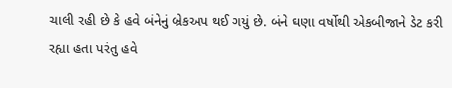ચાલી રહી છે કે હવે બંનેનું બ્રેકઅપ થઈ ગયું છે. બંને ઘણા વર્ષોથી એકબીજાને ડેટ કરી રહ્યા હતા પરંતુ હવે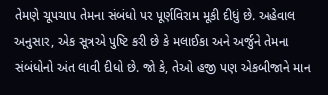તેમણે ચૂપચાપ તેમના સંબંધો પર પૂર્ણવિરામ મૂકી દીધું છે. અહેવાલ અનુસાર, એક સૂત્રએ પુષ્ટિ કરી છે કે મલાઈકા અને અર્જુને તેમના સંબંધોનો અંત લાવી દીધો છે. જો કે, તેઓ હજી પણ એકબીજાને માન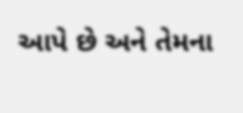આપે છે અને તેમના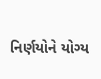નિર્ણયોને યોગ્ય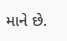માને છે.